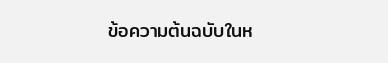ข้อความต้นฉบับในห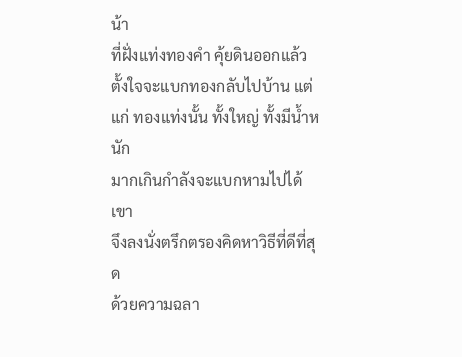น้า
ที่ฝั่งแท่งทองคำ คุ้ยดินออกแล้ว
ตั้งใจจะแบกทองกลับไปบ้าน แต่
แก่ ทองแท่งนั้น ทั้งใหญ่ ทั้งมีน้ำหนัก
มากเกินกำลังจะแบกหามไปได้ เขา
จึงลงนั่งตรึกตรองคิดหาวิธีที่ดีที่สุด
ด้วยความฉลา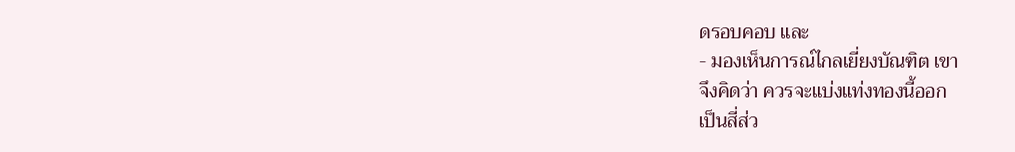ดรอบคอบ และ
- มองเห็นการณ์ไกลเยี่ยงบัณฑิต เขา
จึงคิดว่า ควรจะแบ่งแท่งทองนี้ออก
เป็นสี่ส่ว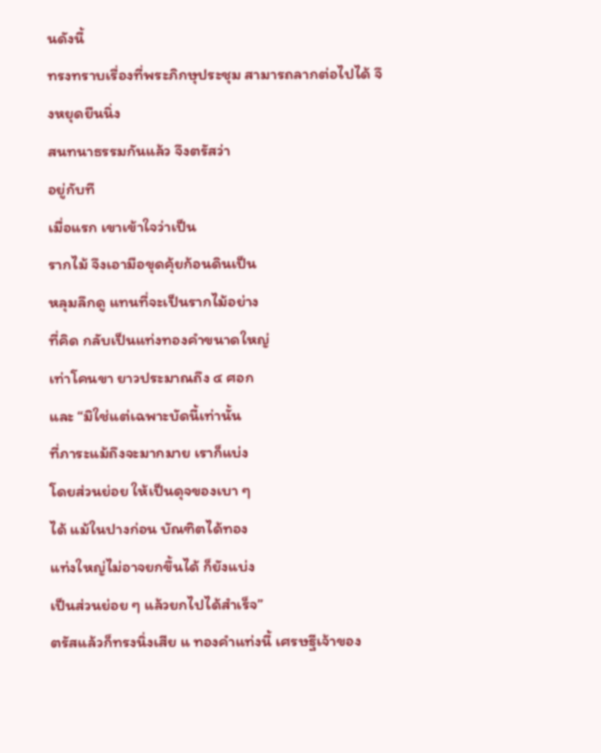นดังนี้
ทรงทราบเรื่องที่พระภิกษุประชุม สามารถลากต่อไปได้ จึงหยุดยืนนิ่ง
สนทนาธรรมกันแล้ว จึงตรัสว่า
อยู่กับที
เมื่อแรก เขาเข้าใจว่าเป็น
รากไม้ จึงเอามือขุดคุ้ยก้อนดินเป็น
หลุมลึกดู แทนที่จะเป็นรากไม้อย่าง
ที่คิด กลับเป็นแท่งทองคำขนาดใหญ่
เท่าโคนขา ยาวประมาณถึง ๔ ศอก
และ “มิใช่แต่เฉพาะบัดนี้เท่านั้น
ที่ภาระแม้ถึงจะมากมาย เราก็แบ่ง
โดยส่วนย่อย ให้เป็นดุจของเบา ๆ
ได้ แม้ในปางก่อน บัณฑิตได้ทอง
แท่งใหญ่ไม่อาจยกขึ้นได้ ก็ยังแบ่ง
เป็นส่วนย่อย ๆ แล้วยกไปได้สำเร็จ”
ตรัสแล้วก็ทรงนิ่งเสีย แ ทองคำแท่งนี้ เศรษฐีเจ้าของ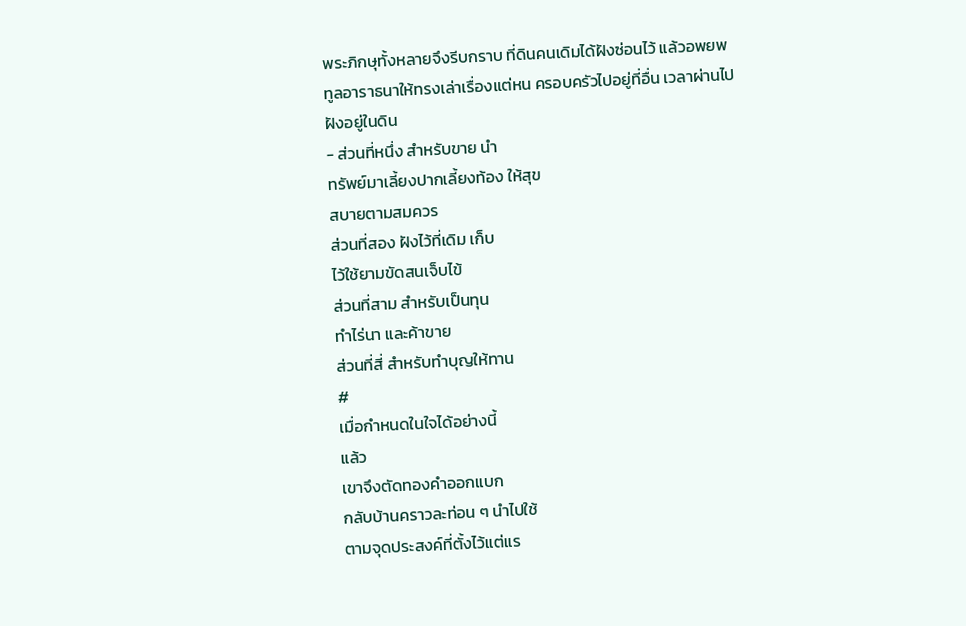พระภิกษุทั้งหลายจึงรีบกราบ ที่ดินคนเดิมได้ฝังซ่อนไว้ แล้วอพยพ
ทูลอาราธนาให้ทรงเล่าเรื่องแต่หน ครอบครัวไปอยู่ที่อื่น เวลาผ่านไป
ฝังอยู่ในดิน
- ส่วนที่หนึ่ง สำหรับขาย นำ
ทรัพย์มาเลี้ยงปากเลี้ยงท้อง ให้สุข
สบายตามสมควร
ส่วนที่สอง ฝังไว้ที่เดิม เก็บ
ไว้ใช้ยามขัดสนเจ็บไข้
ส่วนที่สาม สำหรับเป็นทุน
ทำไร่นา และค้าขาย
ส่วนที่สี่ สําหรับทําบุญให้ทาน
#
เมื่อกำหนดในใจได้อย่างนี้
แล้ว
เขาจึงตัดทองคำออกแบก
กลับบ้านคราวละท่อน ๆ นำไปใช้
ตามจุดประสงค์ที่ตั้งไว้แต่แร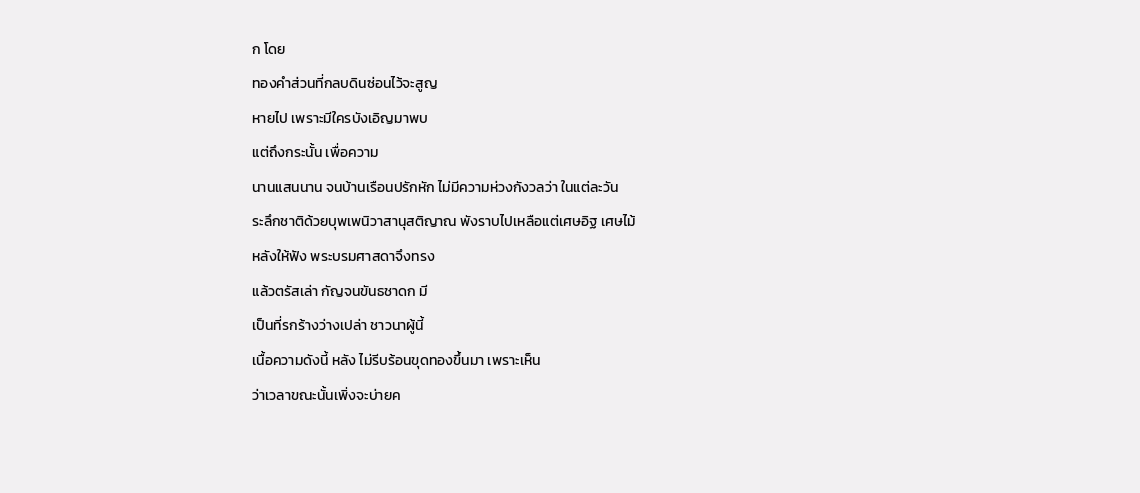ก โดย
ทองคำส่วนที่กลบดินซ่อนไว้จะสูญ
หายไป เพราะมีใครบังเอิญมาพบ
แต่ถึงกระนั้น เพื่อความ
นานแสนนาน จนบ้านเรือนปรักหัก ไม่มีความห่วงกังวลว่า ในแต่ละวัน
ระลึกชาติด้วยบุพเพนิวาสานุสติญาณ พังราบไปเหลือแต่เศษอิฐ เศษไม้
หลังให้ฟัง พระบรมศาสดาจึงทรง
แล้วตรัสเล่า กัญจนขันธชาดก มี
เป็นที่รกร้างว่างเปล่า ชาวนาผู้นี้
เนื้อความดังนี้ หลัง ไม่รีบร้อนขุดทองขึ้นมา เพราะเห็น
ว่าเวลาขณะนั้นเพิ่งจะบ่ายค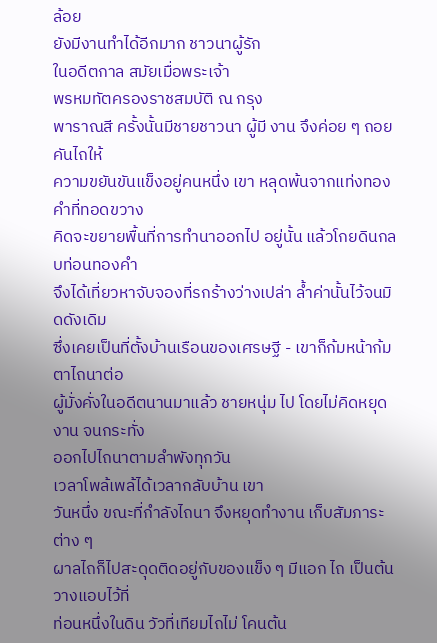ล้อย
ยังมีงานทำได้อีกมาก ชาวนาผู้รัก
ในอดีตกาล สมัยเมื่อพระเจ้า
พรหมทัตครองราชสมบัติ ณ กรุง
พาราณสี ครั้งนั้นมีชายชาวนา ผู้มี งาน จึงค่อย ๆ ถอยคันไถให้
ความขยันขันแข็งอยู่คนหนึ่ง เขา หลุดพ้นจากแท่งทองคำที่ทอดขวาง
คิดจะขยายพื้นที่การทำนาออกไป อยู่นั้น แล้วโกยดินกลบท่อนทองคำ
จึงได้เที่ยวหาจับจองที่รกร้างว่างเปล่า ล้ำค่านั้นไว้จนมิดดังเดิม
ซึ่งเคยเป็นที่ตั้งบ้านเรือนของเศรษฐี - เขาก็ก้มหน้าก้มตาไถนาต่อ
ผู้มั่งคั่งในอดีตนานมาแล้ว ชายหนุ่ม ไป โดยไม่คิดหยุดงาน จนกระทั่ง
ออกไปไถนาตามลำพังทุกวัน
เวลาโพล้เพล้ได้เวลากลับบ้าน เขา
วันหนึ่ง ขณะที่กำลังไถนา จึงหยุดทำงาน เก็บสัมภาระต่าง ๆ
ผาลไถก็ไปสะดุดติดอยู่กับของแข็ง ๆ มีแอก ไถ เป็นต้น วางแอบไว้ที่
ท่อนหนึ่งในดิน วัวที่เทียมไถไม่ โคนต้น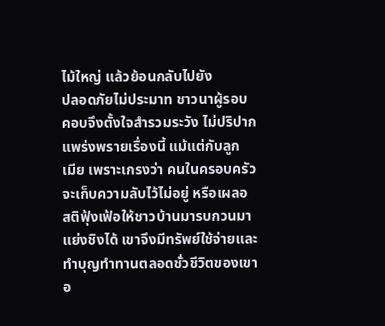ไม้ใหญ่ แล้วย้อนกลับไปยัง
ปลอดภัยไม่ประมาท ชาวนาผู้รอบ
คอบจึงตั้งใจสำรวมระวัง ไม่ปริปาก
แพร่งพรายเรื่องนี้ แม้แต่กับลูก
เมีย เพราะเกรงว่า คนในครอบครัว
จะเก็บความลับไว้ไม่อยู่ หรือเผลอ
สติฟุ้งเฟ้อให้ชาวบ้านมารบกวนมา
แย่งชิงได้ เขาจึงมีทรัพย์ใช้จ่ายและ
ทำบุญทำทานตลอดชั่วชีวิตของเขา
อ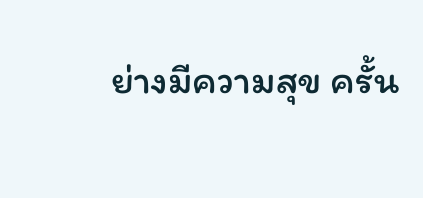ย่างมีความสุข ครั้น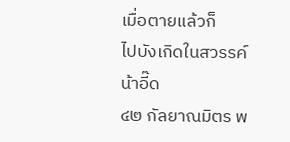เมื่อตายแล้วก็
ไปบังเกิดในสวรรค์
น้าอี๊ด
๔๒ กัลยาณมิตร พ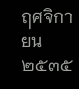ฤศจิกายน ๒๕๓๕